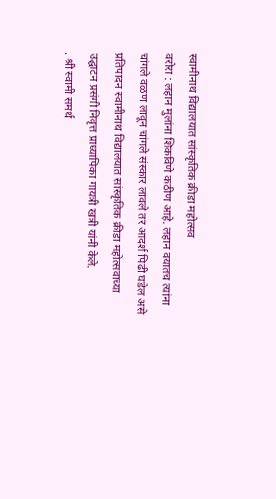स्वामीनाथ विद्यालयात सांस्कृतिक क्रीडा महोत्सव
वरोरा : लहान मुलांना शिकविणे कठीण आहे. लहान वयातच त्यांना चांगले वळण लावून चांगले संस्कार लावले तर आदर्श पिढी घडेल असे प्रतिपादन स्वामीनाथ विद्यालयात सांस्कृतिक क्रीडा महोत्सवाच्या उद्घाटन प्रसंगी निवृत्त प्राध्यापिका गायत्री खत्री यांनी केले.
. श्री स्वामी समर्थ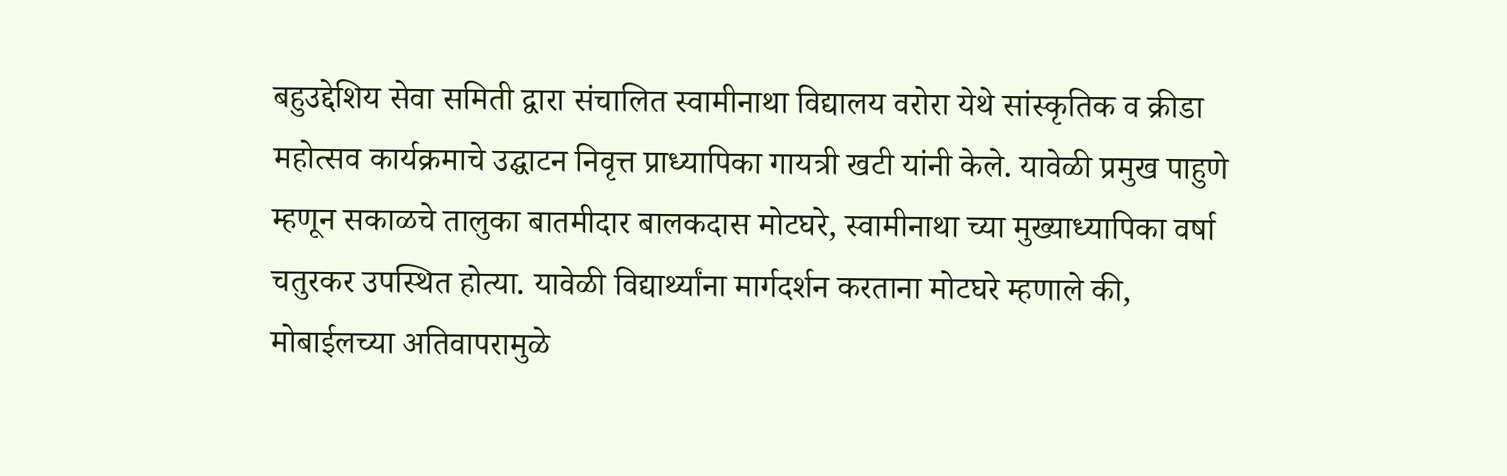बहुउद्देशिय सेवा समिती द्वारा संचालित स्वामीनाथा विद्यालय वरोरा येथे सांस्कृतिक व क्रीडा महोत्सव कार्यक्रमाचे उद्घाटन निवृत्त प्राध्यापिका गायत्री खटी यांनी केले. यावेळी प्रमुख पाहुणे म्हणून सकाळचे तालुका बातमीदार बालकदास मोटघरे, स्वामीनाथा च्या मुख्याध्यापिका वर्षा चतुरकर उपस्थित होत्या. यावेळी विद्यार्थ्यांना मार्गदर्शन करताना मोटघरे म्हणाले की, मोबाईलच्या अतिवापरामुळे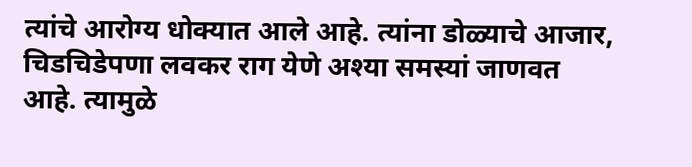त्यांचे आरोग्य धोक्यात आले आहे. त्यांना डोळ्याचे आजार, चिडचिडेपणा लवकर राग येणे अश्या समस्यां जाणवत आहे. त्यामुळे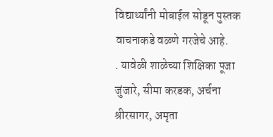विद्यार्थ्यांनी मोबाईल सोडून पुस्तक वाचनाकडे वळणे गरजेचे आहे.
. यावेळी शाळेच्या शिक्षिका पूजा जुंजारे, सीमा करडक, अर्चना श्रीरसागर, अमृता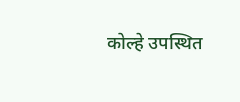कोल्हे उपस्थित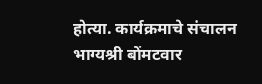होत्या. कार्यक्रमाचे संचालन भाग्यश्री बोंमटवार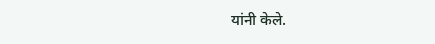यांनी केले.